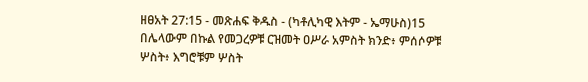ዘፀአት 27:15 - መጽሐፍ ቅዱስ - (ካቶሊካዊ እትም - ኤማሁስ)15 በሌላውም በኩል የመጋረዎቹ ርዝመት ዐሥራ አምስት ክንድ፥ ምሰሶዎቹ ሦስት፥ እግሮቹም ሦስት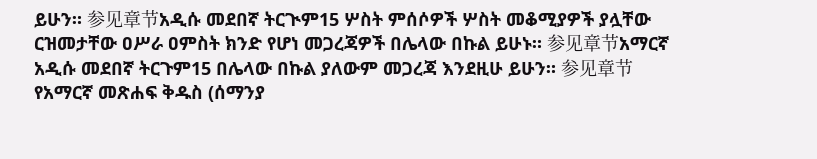ይሁን። 参见章节አዲሱ መደበኛ ትርጒም15 ሦስት ምሰሶዎች ሦስት መቆሚያዎች ያሏቸው ርዝመታቸው ዐሥራ ዐምስት ክንድ የሆነ መጋረጃዎች በሌላው በኩል ይሁኑ። 参见章节አማርኛ አዲሱ መደበኛ ትርጉም15 በሌላው በኩል ያለውም መጋረጃ እንደዚሁ ይሁን። 参见章节የአማርኛ መጽሐፍ ቅዱስ (ሰማንያ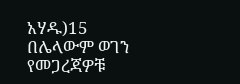አሃዱ)15 በሌላውም ወገን የመጋረጃዎቹ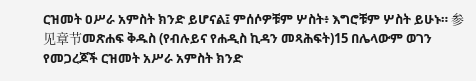ርዝመት ዐሥራ አምስት ክንድ ይሆናል፤ ምሰሶዎቹም ሦስት፥ እግሮቹም ሦስት ይሁኑ። 参见章节መጽሐፍ ቅዱስ (የብሉይና የሐዲስ ኪዳን መጻሕፍት)15 በሌላውም ወገን የመጋረጆች ርዝመት አሥራ አምስት ክንድ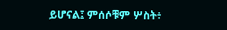ይሆናል፤ ምሰሶቹም ሦስት፥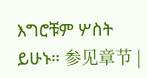እግሮቹም ሦስት ይሁኑ። 参见章节 |